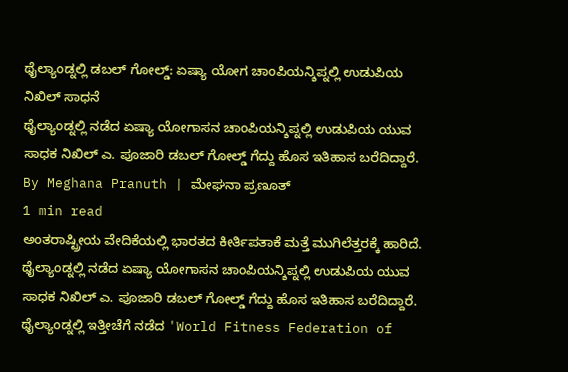ಥೈಲ್ಯಾಂಡ್ನಲ್ಲಿ ಡಬಲ್ ಗೋಲ್ಡ್: ಏಷ್ಯಾ ಯೋಗ ಚಾಂಪಿಯನ್ಶಿಪ್ನಲ್ಲಿ ಉಡುಪಿಯ ನಿಖಿಲ್ ಸಾಧನೆ
ಥೈಲ್ಯಾಂಡ್ನಲ್ಲಿ ನಡೆದ ಏಷ್ಯಾ ಯೋಗಾಸನ ಚಾಂಪಿಯನ್ಶಿಪ್ನಲ್ಲಿ ಉಡುಪಿಯ ಯುವ ಸಾಧಕ ನಿಖಿಲ್ ಎ. ಪೂಜಾರಿ ಡಬಲ್ ಗೋಲ್ಡ್ ಗೆದ್ದು ಹೊಸ ಇತಿಹಾಸ ಬರೆದಿದ್ದಾರೆ.
By Meghana Pranuth | ಮೇಘನಾ ಪ್ರಣೂತ್
1 min read
ಅಂತರಾಷ್ಟ್ರೀಯ ವೇದಿಕೆಯಲ್ಲಿ ಭಾರತದ ಕೀರ್ತಿಪತಾಕೆ ಮತ್ತೆ ಮುಗಿಲೆತ್ತರಕ್ಕೆ ಹಾರಿದೆ. ಥೈಲ್ಯಾಂಡ್ನಲ್ಲಿ ನಡೆದ ಏಷ್ಯಾ ಯೋಗಾಸನ ಚಾಂಪಿಯನ್ಶಿಪ್ನಲ್ಲಿ ಉಡುಪಿಯ ಯುವ ಸಾಧಕ ನಿಖಿಲ್ ಎ. ಪೂಜಾರಿ ಡಬಲ್ ಗೋಲ್ಡ್ ಗೆದ್ದು ಹೊಸ ಇತಿಹಾಸ ಬರೆದಿದ್ದಾರೆ.
ಥೈಲ್ಯಾಂಡ್ನಲ್ಲಿ ಇತ್ತೀಚೆಗೆ ನಡೆದ 'World Fitness Federation of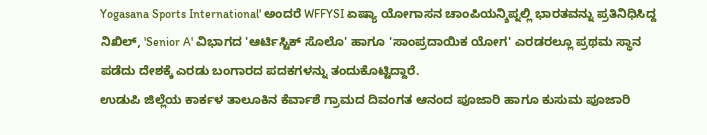Yogasana Sports International' ಅಂದರೆ WFFYSI ಏಷ್ಯಾ ಯೋಗಾಸನ ಚಾಂಪಿಯನ್ಶಿಪ್ನಲ್ಲಿ ಭಾರತವನ್ನು ಪ್ರತಿನಿಧಿಸಿದ್ದ ನಿಖಿಲ್, 'Senior A' ವಿಭಾಗದ 'ಆರ್ಟಿಸ್ಟಿಕ್ ಸೊಲೊ' ಹಾಗೂ 'ಸಾಂಪ್ರದಾಯಿಕ ಯೋಗ' ಎರಡರಲ್ಲೂ ಪ್ರಥಮ ಸ್ಥಾನ ಪಡೆದು ದೇಶಕ್ಕೆ ಎರಡು ಬಂಗಾರದ ಪದಕಗಳನ್ನು ತಂದುಕೊಟ್ಟಿದ್ದಾರೆ.
ಉಡುಪಿ ಜಿಲ್ಲೆಯ ಕಾರ್ಕಳ ತಾಲೂಕಿನ ಕೆರ್ವಾಶೆ ಗ್ರಾಮದ ದಿವಂಗತ ಆನಂದ ಪೂಜಾರಿ ಹಾಗೂ ಕುಸುಮ ಪೂಜಾರಿ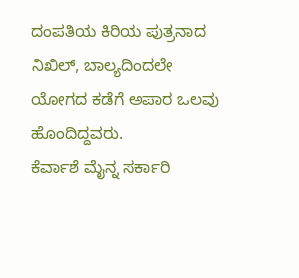ದಂಪತಿಯ ಕಿರಿಯ ಪುತ್ರನಾದ ನಿಖಿಲ್, ಬಾಲ್ಯದಿಂದಲೇ ಯೋಗದ ಕಡೆಗೆ ಅಪಾರ ಒಲವು ಹೊಂದಿದ್ದವರು.
ಕೆರ್ವಾಶೆ ಮೈನ್ನ ಸರ್ಕಾರಿ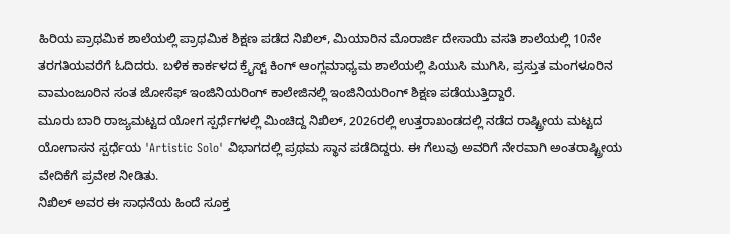ಹಿರಿಯ ಪ್ರಾಥಮಿಕ ಶಾಲೆಯಲ್ಲಿ ಪ್ರಾಥಮಿಕ ಶಿಕ್ಷಣ ಪಡೆದ ನಿಖಿಲ್, ಮಿಯಾರಿನ ಮೊರಾರ್ಜಿ ದೇಸಾಯಿ ವಸತಿ ಶಾಲೆಯಲ್ಲಿ 10ನೇ ತರಗತಿಯವರೆಗೆ ಓದಿದರು. ಬಳಿಕ ಕಾರ್ಕಳದ ಕ್ರೈಸ್ಟ್ ಕಿಂಗ್ ಆಂಗ್ಲಮಾಧ್ಯಮ ಶಾಲೆಯಲ್ಲಿ ಪಿಯುಸಿ ಮುಗಿಸಿ, ಪ್ರಸ್ತುತ ಮಂಗಳೂರಿನ ವಾಮಂಜೂರಿನ ಸಂತ ಜೋಸೆಫ್ ಇಂಜಿನಿಯರಿಂಗ್ ಕಾಲೇಜಿನಲ್ಲಿ ಇಂಜಿನಿಯರಿಂಗ್ ಶಿಕ್ಷಣ ಪಡೆಯುತ್ತಿದ್ದಾರೆ.
ಮೂರು ಬಾರಿ ರಾಜ್ಯಮಟ್ಟದ ಯೋಗ ಸ್ಪರ್ಧೆಗಳಲ್ಲಿ ಮಿಂಚಿದ್ದ ನಿಖಿಲ್, 2026ರಲ್ಲಿ ಉತ್ತರಾಖಂಡದಲ್ಲಿ ನಡೆದ ರಾಷ್ಟ್ರೀಯ ಮಟ್ಟದ ಯೋಗಾಸನ ಸ್ಪರ್ಧೆಯ 'Artistic Solo' ವಿಭಾಗದಲ್ಲಿ ಪ್ರಥಮ ಸ್ಥಾನ ಪಡೆದಿದ್ದರು. ಈ ಗೆಲುವು ಅವರಿಗೆ ನೇರವಾಗಿ ಅಂತರಾಷ್ಟ್ರೀಯ ವೇದಿಕೆಗೆ ಪ್ರವೇಶ ನೀಡಿತು.
ನಿಖಿಲ್ ಅವರ ಈ ಸಾಧನೆಯ ಹಿಂದೆ ಸೂಕ್ತ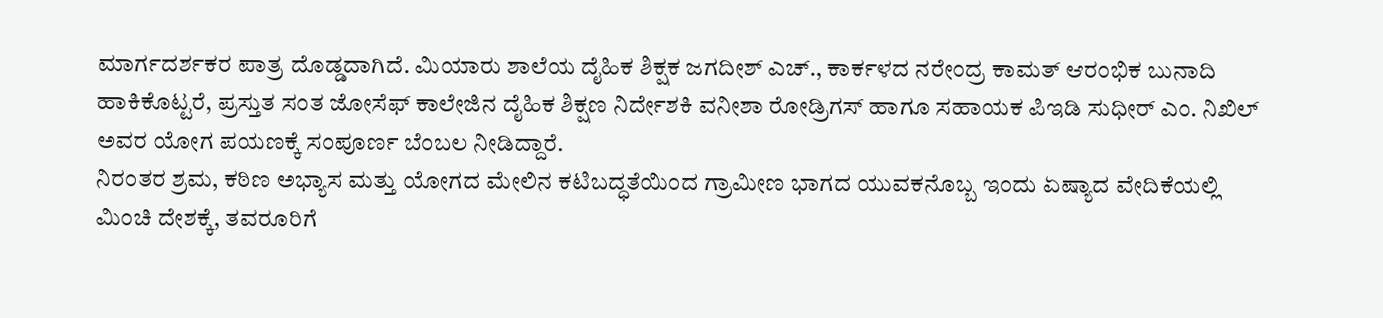ಮಾರ್ಗದರ್ಶಕರ ಪಾತ್ರ ದೊಡ್ಡದಾಗಿದೆ. ಮಿಯಾರು ಶಾಲೆಯ ದೈಹಿಕ ಶಿಕ್ಷಕ ಜಗದೀಶ್ ಎಚ್., ಕಾರ್ಕಳದ ನರೇಂದ್ರ ಕಾಮತ್ ಆರಂಭಿಕ ಬುನಾದಿ ಹಾಕಿಕೊಟ್ಟರೆ, ಪ್ರಸ್ತುತ ಸಂತ ಜೋಸೆಫ್ ಕಾಲೇಜಿನ ದೈಹಿಕ ಶಿಕ್ಷಣ ನಿರ್ದೇಶಕಿ ವನೀಶಾ ರೋಡ್ರಿಗಸ್ ಹಾಗೂ ಸಹಾಯಕ ಪಿಇಡಿ ಸುಧೀರ್ ಎಂ. ನಿಖಿಲ್ ಅವರ ಯೋಗ ಪಯಣಕ್ಕೆ ಸಂಪೂರ್ಣ ಬೆಂಬಲ ನೀಡಿದ್ದಾರೆ.
ನಿರಂತರ ಶ್ರಮ, ಕಠಿಣ ಅಭ್ಯಾಸ ಮತ್ತು ಯೋಗದ ಮೇಲಿನ ಕಟಿಬದ್ಧತೆಯಿಂದ ಗ್ರಾಮೀಣ ಭಾಗದ ಯುವಕನೊಬ್ಬ ಇಂದು ಏಷ್ಯಾದ ವೇದಿಕೆಯಲ್ಲಿ ಮಿಂಚಿ ದೇಶಕ್ಕೆ, ತವರೂರಿಗೆ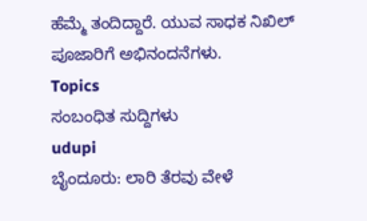ಹೆಮ್ಮೆ ತಂದಿದ್ದಾರೆ. ಯುವ ಸಾಧಕ ನಿಖಿಲ್ ಪೂಜಾರಿಗೆ ಅಭಿನಂದನೆಗಳು.
Topics
ಸಂಬಂಧಿತ ಸುದ್ದಿಗಳು
udupi
ಬೈಂದೂರು: ಲಾರಿ ತೆರವು ವೇಳೆ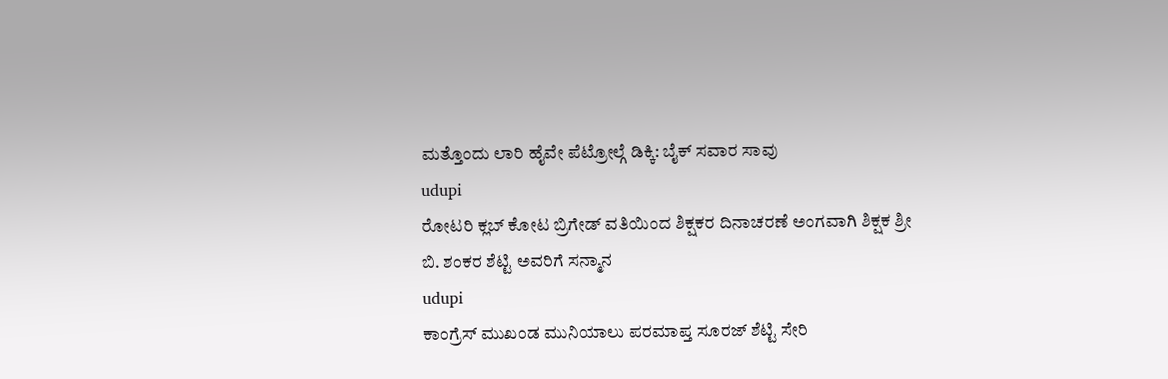ಮತ್ತೊಂದು ಲಾರಿ ಹೈವೇ ಪೆಟ್ರೋಲ್ಗೆ ಡಿಕ್ಕಿ: ಬೈಕ್ ಸವಾರ ಸಾವು
udupi
ರೋಟರಿ ಕ್ಲಬ್ ಕೋಟ ಬ್ರಿಗೇಡ್ ವತಿಯಿಂದ ಶಿಕ್ಷಕರ ದಿನಾಚರಣೆ ಅಂಗವಾಗಿ ಶಿಕ್ಷಕ ಶ್ರೀ ಬಿ. ಶಂಕರ ಶೆಟ್ಟಿ ಅವರಿಗೆ ಸನ್ಮಾನ
udupi
ಕಾಂಗ್ರೆಸ್ ಮುಖಂಡ ಮುನಿಯಾಲು ಪರಮಾಪ್ತ ಸೂರಜ್ ಶೆಟ್ಟಿ ಸೇರಿ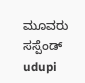ಮೂವರು ಸಸ್ಪೆಂಡ್
udupi